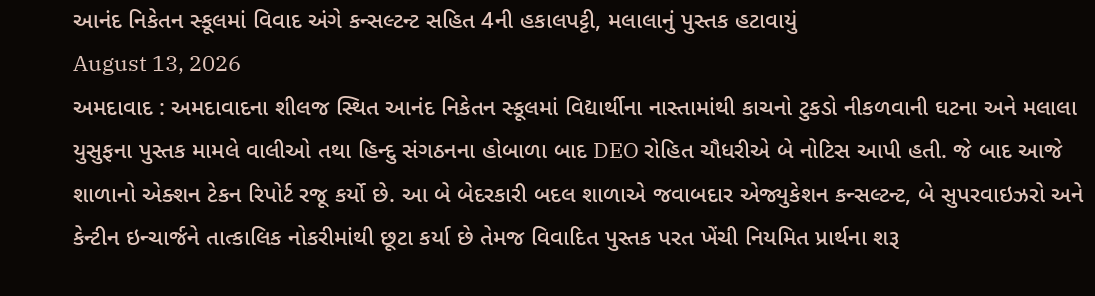આનંદ નિકેતન સ્કૂલમાં વિવાદ અંગે કન્સલ્ટન્ટ સહિત 4ની હકાલપટ્ટી, મલાલાનું પુસ્તક હટાવાયું
August 13, 2026
અમદાવાદ : અમદાવાદના શીલજ સ્થિત આનંદ નિકેતન સ્કૂલમાં વિદ્યાર્થીના નાસ્તામાંથી કાચનો ટુકડો નીકળવાની ઘટના અને મલાલા યુસુફના પુસ્તક મામલે વાલીઓ તથા હિન્દુ સંગઠનના હોબાળા બાદ DEO રોહિત ચૌધરીએ બે નોટિસ આપી હતી. જે બાદ આજે શાળાનો એક્શન ટેકન રિપોર્ટ રજૂ કર્યો છે. આ બે બેદરકારી બદલ શાળાએ જવાબદાર એજ્યુકેશન કન્સલ્ટન્ટ, બે સુપરવાઇઝરો અને કેન્ટીન ઇન્ચાર્જને તાત્કાલિક નોકરીમાંથી છૂટા કર્યા છે તેમજ વિવાદિત પુસ્તક પરત ખેંચી નિયમિત પ્રાર્થના શરૂ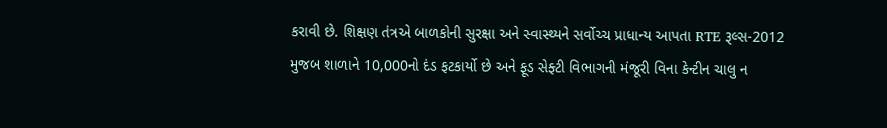કરાવી છે. શિક્ષણ તંત્રએ બાળકોની સુરક્ષા અને સ્વાસ્થ્યને સર્વોચ્ચ પ્રાધાન્ય આપતા RTE રૂલ્સ-2012 મુજબ શાળાને 10,000નો દંડ ફટકાર્યો છે અને ફૂડ સેફ્ટી વિભાગની મંજૂરી વિના કેન્ટીન ચાલુ ન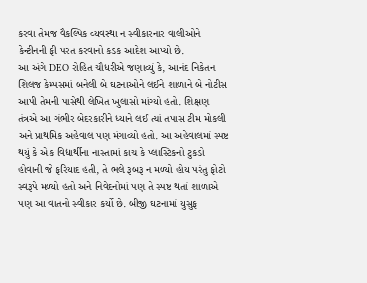કરવા તેમજ વૈકલ્પિક વ્યવસ્થા ન સ્વીકારનાર વાલીઓને કેન્ટીનની ફી પરત કરવાનો કડક આદેશ આપ્યો છે.
આ અંગે DEO રોહિત ચૌધરીએ જણાવ્યું કે, આનંદ નિકેતન શિલજ કેમ્પસમાં બનેલી બે ઘટનાઓને લઈને શાળાને બે નોટીસ આપી તેમની પાસેથી લેખિત ખુલાસો માંગ્યો હતો. શિક્ષણ તંત્રએ આ ગંભીર બેદરકારીને ધ્યાને લઈ ત્યાં તપાસ ટીમ મોકલી અને પ્રાથમિક અહેવાલ પણ મંગાવ્યો હતો. આ અહેવાલમાં સ્પષ્ટ થયું કે એક વિદ્યાર્થીના નાસ્તામાં કાચ કે પ્લાસ્ટિકનો ટુકડો હોવાની જે ફરિયાદ હતી, તે ભલે રૂબરૂ ન મળ્યો હોય પરંતુ ફોટો સ્વરૂપે મળ્યો હતો અને નિવેદનોમાં પણ તે સ્પષ્ટ થતાં શાળાએ પણ આ વાતનો સ્વીકાર કર્યો છે. બીજી ઘટનામાં યુસુફ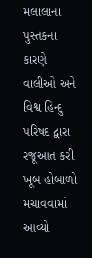મલાલાના પુસ્તકના કારણે વાલીઓ અને વિશ્વ હિન્દુ પરિષદ દ્વારા રજૂઆત કરી ખૂબ હોબાળો મચાવવામાં આવ્યો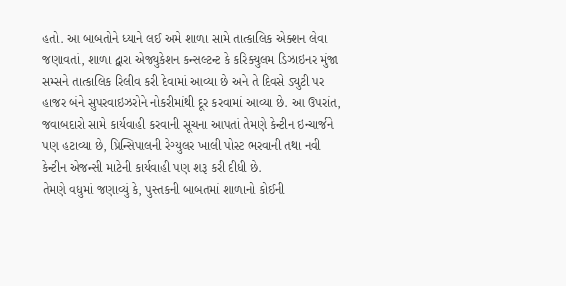હતો. આ બાબતોને ધ્યાને લઈ અમે શાળા સામે તાત્કાલિક એક્શન લેવા જણાવતાં, શાળા દ્વારા એજ્યુકેશન કન્સલ્ટન્ટ કે કરિક્યુલમ ડિઝાઇનર મુંજા સમ્સને તાત્કાલિક રિલીવ કરી દેવામાં આવ્યા છે અને તે દિવસે ડ્યુટી પર હાજર બંને સુપરવાઇઝરોને નોકરીમાંથી દૂર કરવામાં આવ્યા છે. આ ઉપરાંત, જવાબદારો સામે કાર્યવાહી કરવાની સૂચના આપતાં તેમણે કેન્ટીન ઇન્ચાર્જને પણ હટાવ્યા છે, પ્રિન્સિપાલની રેગ્યુલર ખાલી પોસ્ટ ભરવાની તથા નવી કેન્ટીન એજન્સી માટેની કાર્યવાહી પણ શરૂ કરી દીધી છે.
તેમણે વધુમાં જણાવ્યું કે, પુસ્તકની બાબતમાં શાળાનો કોઈની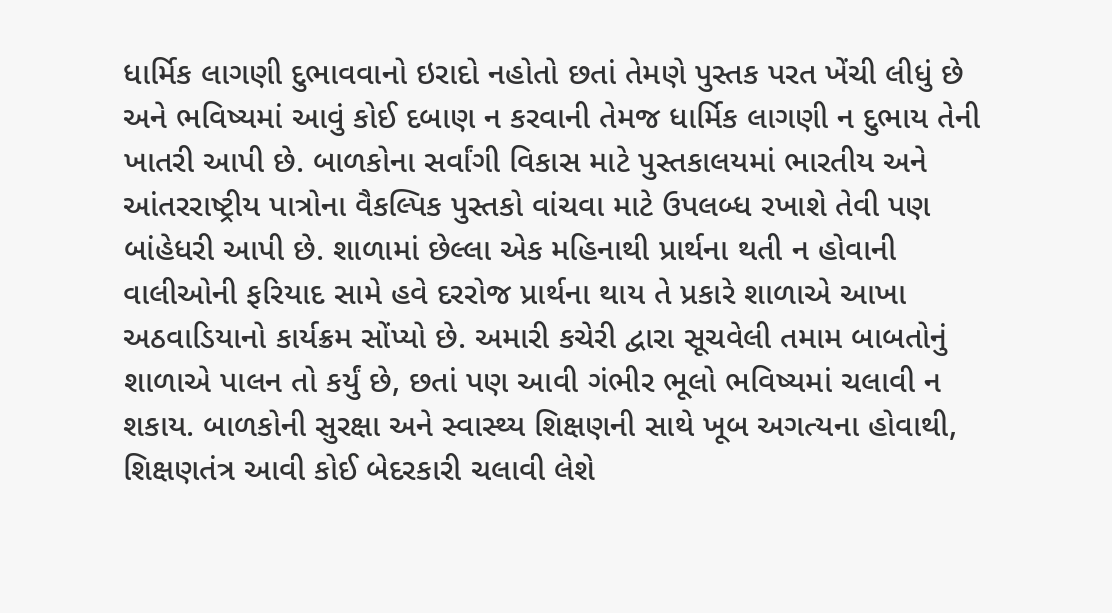ધાર્મિક લાગણી દુભાવવાનો ઇરાદો નહોતો છતાં તેમણે પુસ્તક પરત ખેંચી લીધું છે અને ભવિષ્યમાં આવું કોઈ દબાણ ન કરવાની તેમજ ધાર્મિક લાગણી ન દુભાય તેની ખાતરી આપી છે. બાળકોના સર્વાંગી વિકાસ માટે પુસ્તકાલયમાં ભારતીય અને આંતરરાષ્ટ્રીય પાત્રોના વૈકલ્પિક પુસ્તકો વાંચવા માટે ઉપલબ્ધ રખાશે તેવી પણ બાંહેધરી આપી છે. શાળામાં છેલ્લા એક મહિનાથી પ્રાર્થના થતી ન હોવાની વાલીઓની ફરિયાદ સામે હવે દરરોજ પ્રાર્થના થાય તે પ્રકારે શાળાએ આખા અઠવાડિયાનો કાર્યક્રમ સોંપ્યો છે. અમારી કચેરી દ્વારા સૂચવેલી તમામ બાબતોનું શાળાએ પાલન તો કર્યું છે, છતાં પણ આવી ગંભીર ભૂલો ભવિષ્યમાં ચલાવી ન શકાય. બાળકોની સુરક્ષા અને સ્વાસ્થ્ય શિક્ષણની સાથે ખૂબ અગત્યના હોવાથી, શિક્ષણતંત્ર આવી કોઈ બેદરકારી ચલાવી લેશે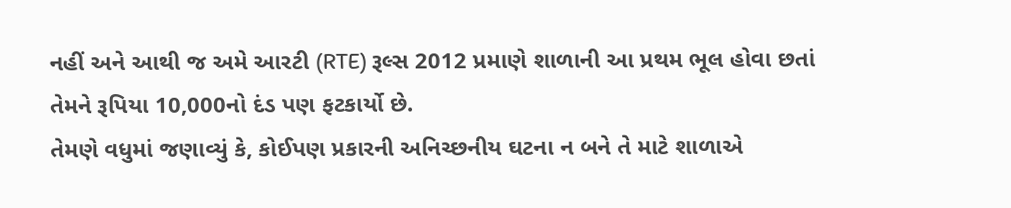નહીં અને આથી જ અમે આરટી (RTE) રૂલ્સ 2012 પ્રમાણે શાળાની આ પ્રથમ ભૂલ હોવા છતાં તેમને રૂપિયા 10,000નો દંડ પણ ફટકાર્યો છે.
તેમણે વધુમાં જણાવ્યું કે, કોઈપણ પ્રકારની અનિચ્છનીય ઘટના ન બને તે માટે શાળાએ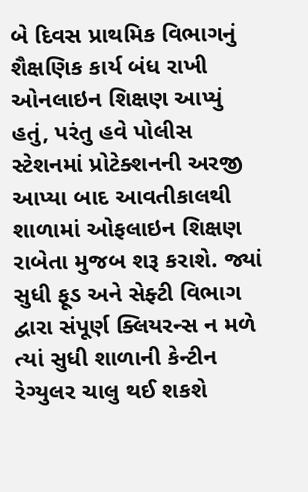બે દિવસ પ્રાથમિક વિભાગનું શૈક્ષણિક કાર્ય બંધ રાખી ઓનલાઇન શિક્ષણ આપ્યું હતું, પરંતુ હવે પોલીસ સ્ટેશનમાં પ્રોટેક્શનની અરજી આપ્યા બાદ આવતીકાલથી શાળામાં ઓફલાઇન શિક્ષણ રાબેતા મુજબ શરૂ કરાશે. જ્યાં સુધી ફૂડ અને સેફ્ટી વિભાગ દ્વારા સંપૂર્ણ ક્લિયરન્સ ન મળે ત્યાં સુધી શાળાની કેન્ટીન રેગ્યુલર ચાલુ થઈ શકશે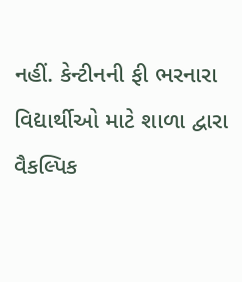નહીં. કેન્ટીનની ફી ભરનારા વિદ્યાર્થીઓ માટે શાળા દ્વારા વૈકલ્પિક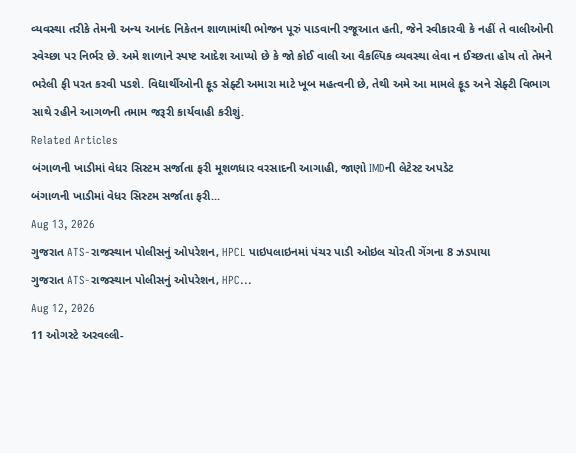વ્યવસ્થા તરીકે તેમની અન્ય આનંદ નિકેતન શાળામાંથી ભોજન પૂરું પાડવાની રજૂઆત હતી, જેને સ્વીકારવી કે નહીં તે વાલીઓની સ્વેચ્છા પર નિર્ભર છે. અમે શાળાને સ્પષ્ટ આદેશ આપ્યો છે કે જો કોઈ વાલી આ વૈકલ્પિક વ્યવસ્થા લેવા ન ઈચ્છતા હોય તો તેમને ભરેલી ફી પરત કરવી પડશે. વિદ્યાર્થીઓની ફૂડ સેફ્ટી અમારા માટે ખૂબ મહત્વની છે, તેથી અમે આ મામલે ફૂડ અને સેફ્ટી વિભાગ સાથે રહીને આગળની તમામ જરૂરી કાર્યવાહી કરીશું.
Related Articles
બંગાળની ખાડીમાં વેધર સિસ્ટમ સર્જાતા ફરી મૂશળધાર વરસાદની આગાહી, જાણો IMDની લેટેસ્ટ અપડેટ
બંગાળની ખાડીમાં વેધર સિસ્ટમ સર્જાતા ફરી...
Aug 13, 2026
ગુજરાત ATS-રાજસ્થાન પોલીસનું ઓપરેશન, HPCL પાઇપલાઇનમાં પંચર પાડી ઓઇલ ચોરતી ગેંગના 8 ઝડપાયા
ગુજરાત ATS-રાજસ્થાન પોલીસનું ઓપરેશન, HPC...
Aug 12, 2026
11 ઓગસ્ટે અરવલ્લી-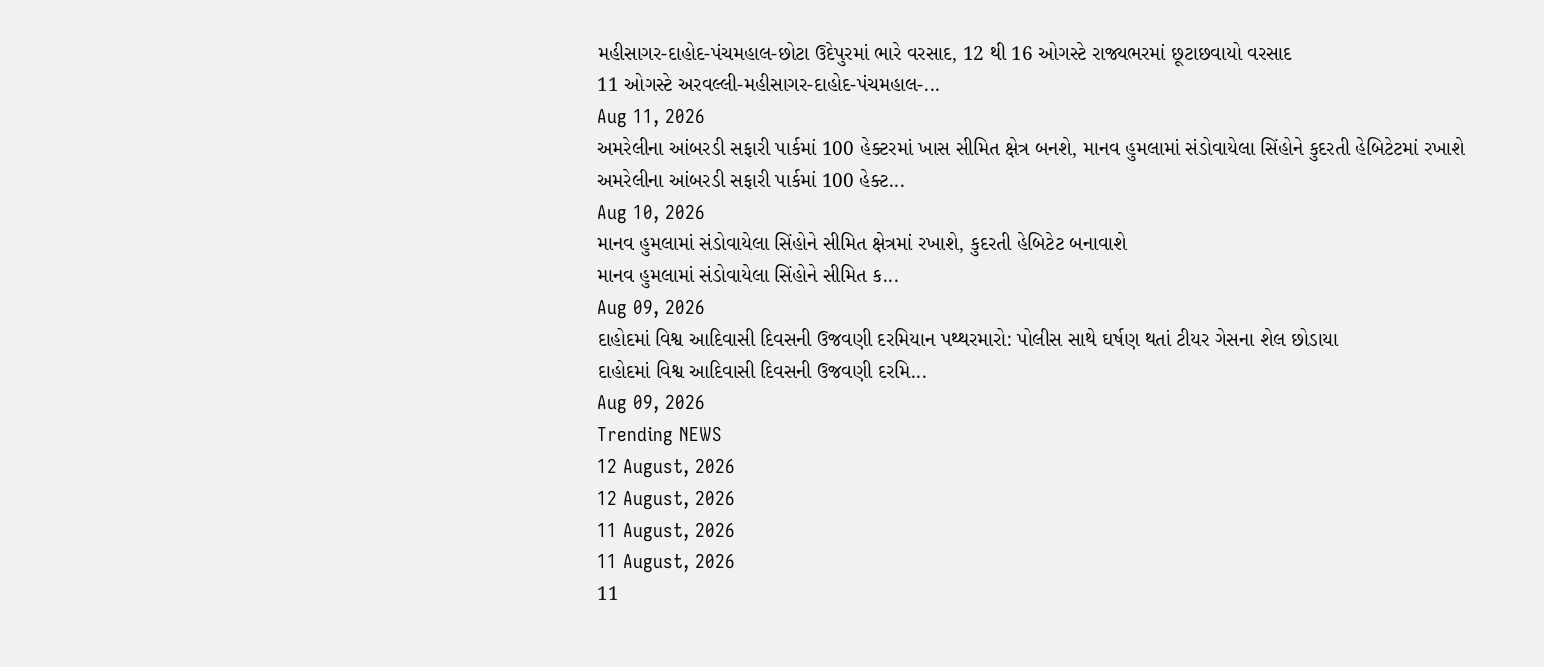મહીસાગર-દાહોદ-પંચમહાલ-છોટા ઉદેપુરમાં ભારે વરસાદ, 12 થી 16 ઓગસ્ટે રાજ્યભરમાં છૂટાછવાયો વરસાદ
11 ઓગસ્ટે અરવલ્લી-મહીસાગર-દાહોદ-પંચમહાલ-...
Aug 11, 2026
અમરેલીના આંબરડી સફારી પાર્કમાં 100 હેક્ટરમાં ખાસ સીમિત ક્ષેત્ર બનશે, માનવ હુમલામાં સંડોવાયેલા સિંહોને કુદરતી હેબિટેટમાં રખાશે
અમરેલીના આંબરડી સફારી પાર્કમાં 100 હેક્ટ...
Aug 10, 2026
માનવ હુમલામાં સંડોવાયેલા સિંહોને સીમિત ક્ષેત્રમાં રખાશે, કુદરતી હેબિટેટ બનાવાશે
માનવ હુમલામાં સંડોવાયેલા સિંહોને સીમિત ક...
Aug 09, 2026
દાહોદમાં વિશ્વ આદિવાસી દિવસની ઉજવણી દરમિયાન પથ્થરમારો: પોલીસ સાથે ઘર્ષણ થતાં ટીયર ગેસના શેલ છોડાયા
દાહોદમાં વિશ્વ આદિવાસી દિવસની ઉજવણી દરમિ...
Aug 09, 2026
Trending NEWS
12 August, 2026
12 August, 2026
11 August, 2026
11 August, 2026
11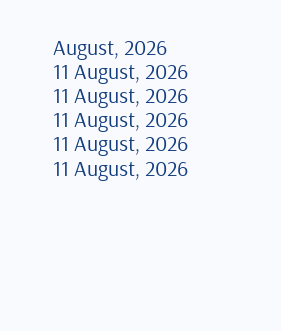August, 2026
11 August, 2026
11 August, 2026
11 August, 2026
11 August, 2026
11 August, 2026